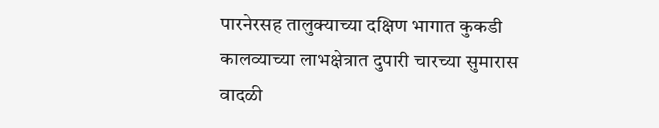पारनेरसह तालुक्याच्या दक्षिण भागात कुकडी कालव्याच्या लाभक्षेत्रात दुपारी चारच्या सुमारास वादळी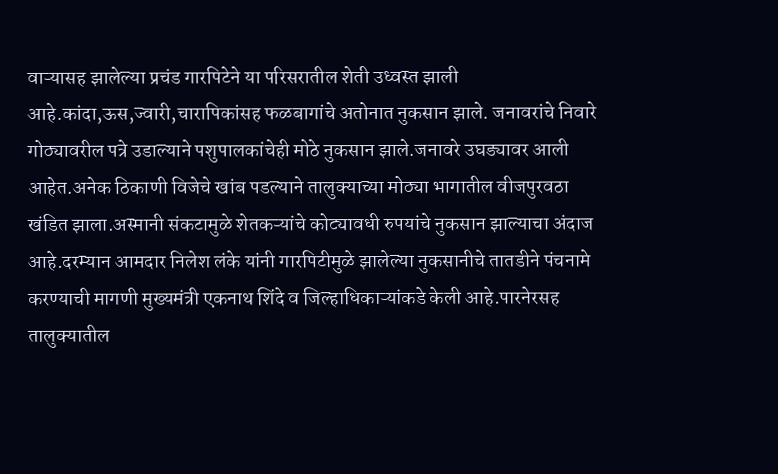वाऱ्यासह झालेल्या प्रचंड गारपिटेने या परिसरातील शेती उध्वस्त झाली आहे.कांदा,ऊस,ज्वारी,चारापिकांसह फळबागांचे अतोनात नुकसान झाले. जनावरांचे निवारे गोठ्यावरील पत्रे उडाल्याने पशुपालकांचेही मोठे नुकसान झाले.जनावरे उघड्यावर आली आहेत.अनेक ठिकाणी विजेचे खांब पडल्याने तालुक्याच्या मोठ्या भागातील वीजपुरवठा खंडित झाला.अस्मानी संकटामुळे शेतकऱ्यांचे कोट्यावधी रुपयांचे नुकसान झाल्याचा अंदाज आहे.दरम्यान आमदार निलेश लंके यांनी गारपिटीमुळे झालेल्या नुकसानीचे तातडीने पंचनामे करण्याची मागणी मुख्यमंत्री एकनाथ शिंदे व जिल्हाधिकाऱ्यांकडे केली आहे.पारनेरसह तालुक्यातील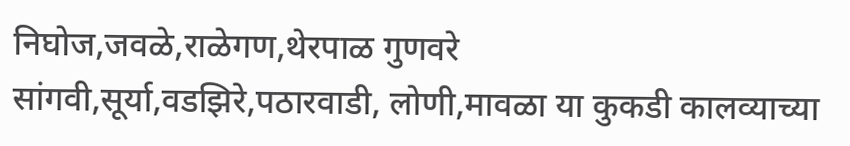निघोज,जवळे,राळेगण,थेरपाळ गुणवरे सांगवी,सूर्या,वडझिरे,पठारवाडी, लोणी,मावळा या कुकडी कालव्याच्या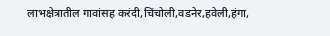लाभक्षेत्रातील गावांसह करंदी,चिंचोली,वडनेर,हवेली,हंगा,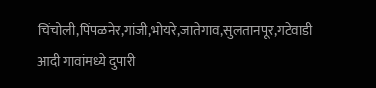चिंचोली,पिंपळनेर,गांजी,भोयरे,जातेगाव,सुलतानपूर,गटेवाडी आदी गावांमध्ये दुपारी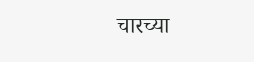चारच्या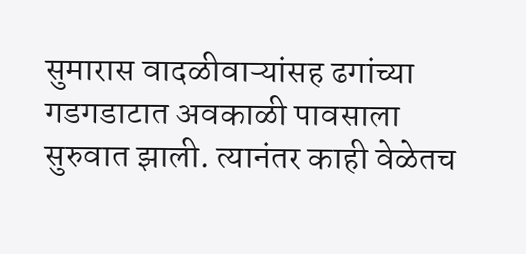सुमारास वादळीवाऱ्यांसह ढगांच्या गडगडाटात अवकाळी पावसाला सुरुवात झाली. त्यानंतर काही वेळेतच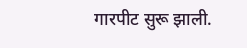गारपीट सुरू झाली.